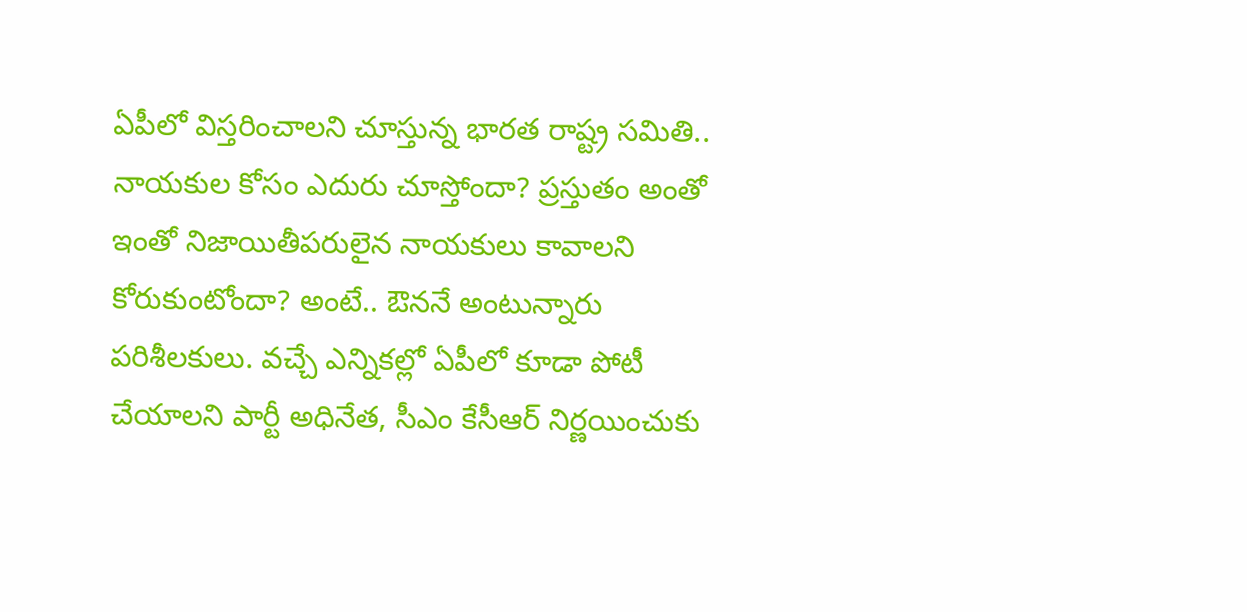ఏపీలో విస్తరించాలని చూస్తున్న భారత రాష్ట్ర సమితి.. నాయకుల కోసం ఎదురు చూస్తోందా? ప్రస్తుతం అంతో ఇంతో నిజాయితీపరులైన నాయకులు కావాలని కోరుకుంటోందా? అంటే.. ఔననే అంటున్నారు పరిశీలకులు. వచ్చే ఎన్నికల్లో ఏపీలో కూడా పోటీ చేయాలని పార్టీ అధినేత, సీఎం కేసీఆర్ నిర్ణయించుకు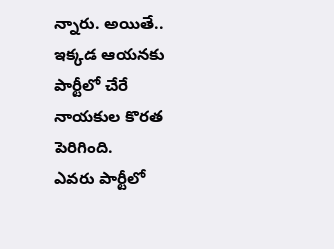న్నారు. అయితే.. ఇక్కడ ఆయనకు పార్టీలో చేరే నాయకుల కొరత పెరిగింది.
ఎవరు పార్టీలో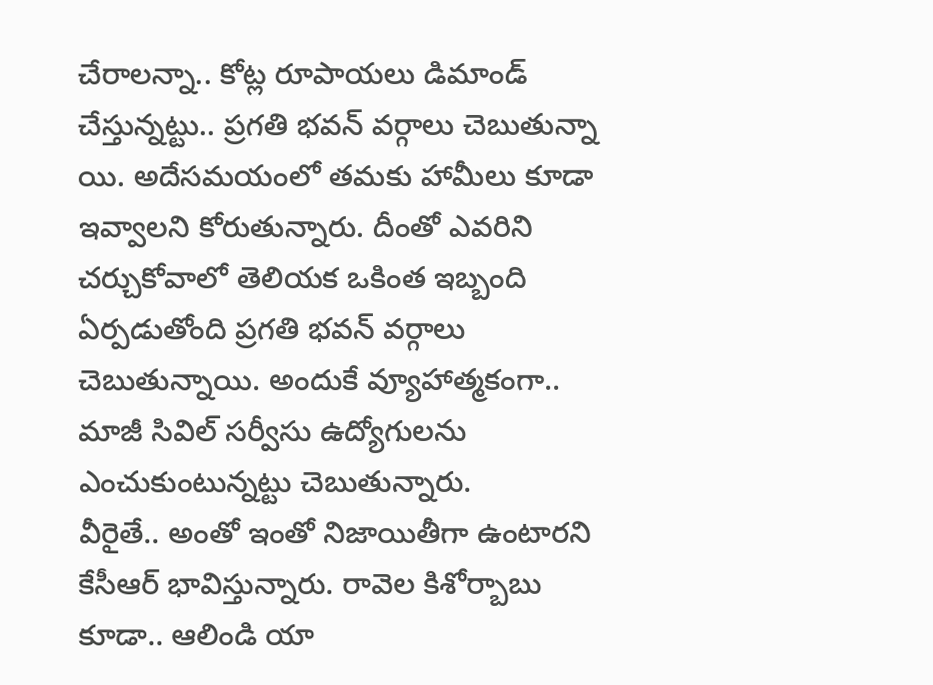చేరాలన్నా.. కోట్ల రూపాయలు డిమాండ్ చేస్తున్నట్టు.. ప్రగతి భవన్ వర్గాలు చెబుతున్నా యి. అదేసమయంలో తమకు హామీలు కూడా ఇవ్వాలని కోరుతున్నారు. దీంతో ఎవరిని చర్చుకోవాలో తెలియక ఒకింత ఇబ్బంది ఏర్పడుతోంది ప్రగతి భవన్ వర్గాలు చెబుతున్నాయి. అందుకే వ్యూహాత్మకంగా.. మాజీ సివిల్ సర్వీసు ఉద్యోగులను ఎంచుకుంటున్నట్టు చెబుతున్నారు.
వీరైతే.. అంతో ఇంతో నిజాయితీగా ఉంటారని కేసీఆర్ భావిస్తున్నారు. రావెల కిశోర్బాబు కూడా.. ఆలిండి యా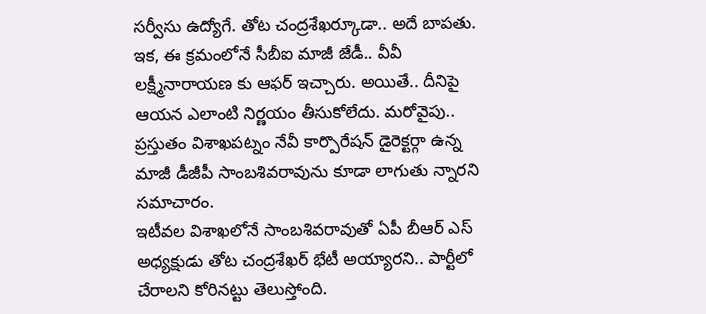సర్వీసు ఉద్యోగే. తోట చంద్రశేఖర్కూడా.. అదే బాపతు. ఇక, ఈ క్రమంలోనే సీబీఐ మాజీ జేడీ.. వీవీ లక్ష్మీనారాయణ కు ఆఫర్ ఇచ్చారు. అయితే.. దీనిపై ఆయన ఎలాంటి నిర్ణయం తీసుకోలేదు. మరోవైపు.. ప్రస్తుతం విశాఖపట్నం నేవీ కార్పొరేషన్ డైరెక్టర్గా ఉన్న మాజీ డీజీపీ సాంబశివరావును కూడా లాగుతు న్నారని సమాచారం.
ఇటీవల విశాఖలోనే సాంబశివరావుతో ఏపీ బీఆర్ ఎస్ అధ్యక్షుడు తోట చంద్రశేఖర్ భేటీ అయ్యారని.. పార్టీలో చేరాలని కోరినట్టు తెలుస్తోంది.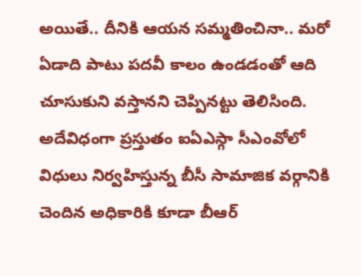అయితే.. దీనికి ఆయన సమ్మతించినా.. మరో ఏడాది పాటు పదవీ కాలం ఉండడంతో ఆది చూసుకుని వస్తానని చెప్పినట్టు తెలిసింది. అదేవిధంగా ప్రస్తుతం ఐఏఎస్గా సీఎంవోలో విధులు నిర్వహిస్తున్న బీసీ సామాజిక వర్గానికి చెందిన అధికారికి కూడా బీఆర్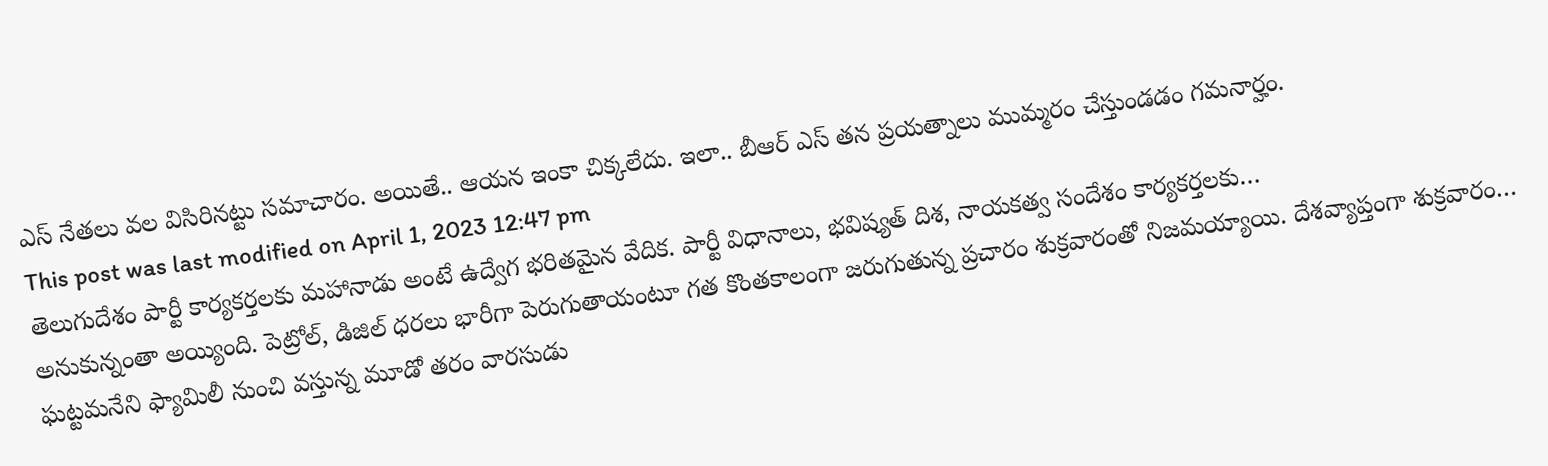ఎస్ నేతలు వల విసిరినట్టు సమాచారం. అయితే.. ఆయన ఇంకా చిక్కలేదు. ఇలా.. బీఆర్ ఎస్ తన ప్రయత్నాలు ముమ్మరం చేస్తుండడం గమనార్హం.
This post was last modified on April 1, 2023 12:47 pm
తెలుగుదేశం పార్టీ కార్యకర్తలకు మహానాడు అంటే ఉద్వేగ భరితమైన వేదిక. పార్టీ విధానాలు, భవిష్యత్ దిశ, నాయకత్వ సందేశం కార్యకర్తలకు…
అనుకున్నంతా అయ్యింది. పెట్రోల్, డిజిల్ ధరలు భారీగా పెరుగుతాయంటూ గత కొంతకాలంగా జరుగుతున్న ప్రచారం శుక్రవారంతో నిజమయ్యాయి. దేశవ్యాప్తంగా శుక్రవారం…
ఘట్టమనేని ఫ్యామిలీ నుంచి వస్తున్న మూడో తరం వారసుడు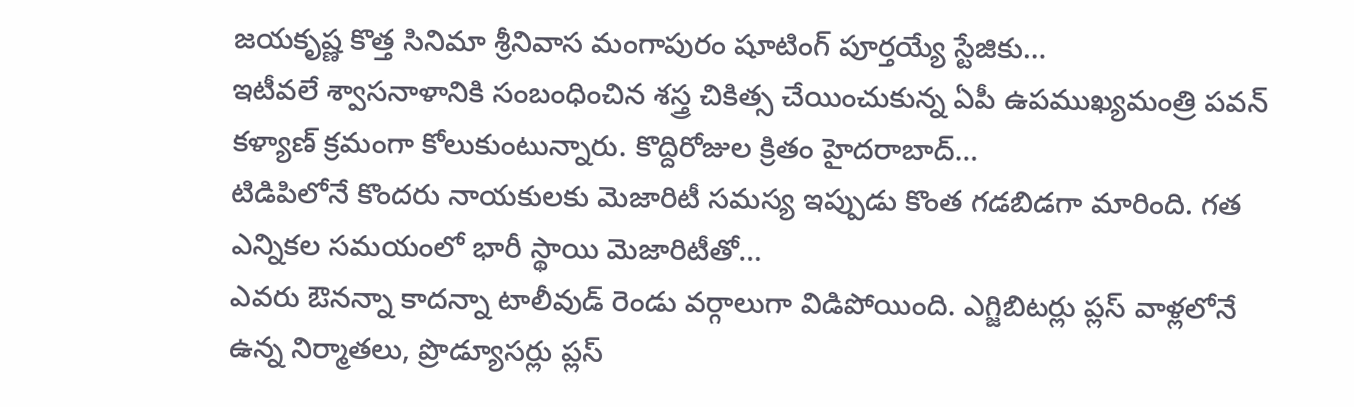జయకృష్ణ కొత్త సినిమా శ్రీనివాస మంగాపురం షూటింగ్ పూర్తయ్యే స్టేజికు…
ఇటీవలే శ్వాసనాళానికి సంబంధించిన శస్త్ర చికిత్స చేయించుకున్న ఏపీ ఉపముఖ్యమంత్రి పవన్ కళ్యాణ్ క్రమంగా కోలుకుంటున్నారు. కొద్దిరోజుల క్రితం హైదరాబాద్…
టిడిపిలోనే కొందరు నాయకులకు మెజారిటీ సమస్య ఇప్పుడు కొంత గడబిడగా మారింది. గత ఎన్నికల సమయంలో భారీ స్థాయి మెజారిటీతో…
ఎవరు ఔనన్నా కాదన్నా టాలీవుడ్ రెండు వర్గాలుగా విడిపోయింది. ఎగ్జిబిటర్లు ప్లస్ వాళ్లలోనే ఉన్న నిర్మాతలు, ప్రొడ్యూసర్లు ప్లస్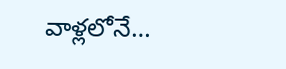వాళ్లలోనే…